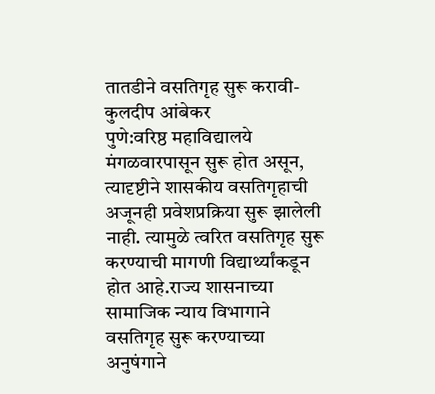तातडीने वसतिगृह सुरू करावी-कुलदीप आंबेकर
पुणे:वरिष्ठ महाविद्यालये मंगळवारपासून सुरू होत असून, त्यादृष्टीने शासकीय वसतिगृहाची अजूनही प्रवेशप्रक्रिया सुरू झालेली नाही. त्यामुळे त्वरित वसतिगृह सुरू करण्याची मागणी विद्यार्थ्यांकडून होत आहे.राज्य शासनाच्या सामाजिक न्याय विभागाने वसतिगृह सुरू करण्याच्या अनुषंगाने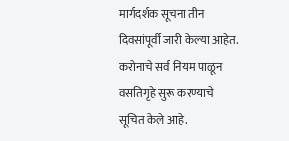मार्गदर्शक सूचना तीन दिवसांपूर्वी जारी केल्या आहेत. करोनाचे सर्व नियम पाळून वसतिगृहे सुरू करण्याचे सूचित केले आहे.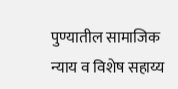पुण्यातील सामाजिक न्याय व विशेष सहाय्य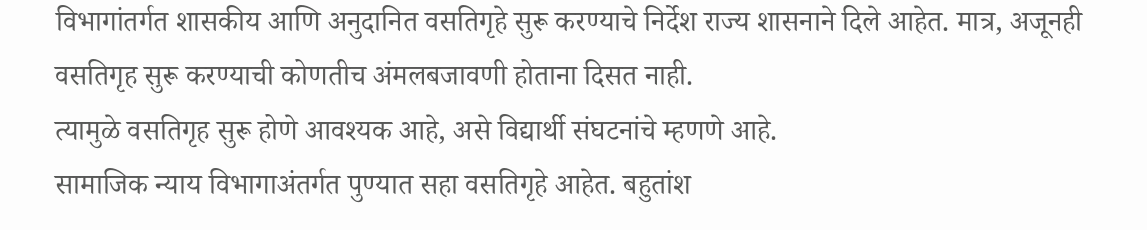विभागांतर्गत शासकीय आणि अनुदानित वसतिगृहे सुरू करण्याचे निर्देश राज्य शासनाने दिले आहेत. मात्र, अजूनही वसतिगृह सुरू करण्याची कोणतीच अंमलबजावणी होताना दिसत नाही.
त्यामुळे वसतिगृह सुरू होणे आवश्यक आहे, असे विद्यार्थी संघटनांचे म्हणणे आहे.
सामाजिक न्याय विभागाअंतर्गत पुण्यात सहा वसतिगृहे आहेत. बहुतांश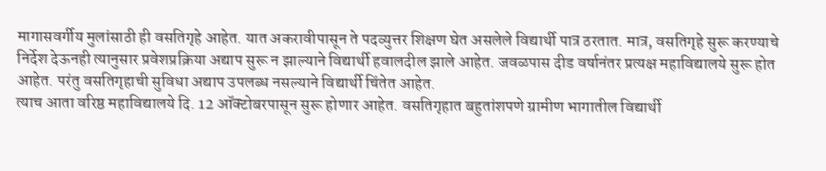मागासवर्गीय मुलांसाठी ही वसतिगृहे आहेत. यात अकरावीपासून ते पदव्युत्तर शिक्षण घेत असलेले विद्यार्थी पात्र ठरतात. मात्र, वसतिगृहे सुरू करण्याचे निर्देश देऊनही त्यानुसार प्रवेशप्रक्रिया अद्याप सुरू न झाल्याने विद्यार्थी हवालदील झाले आहेत. जवळपास दीड वर्षानंतर प्रत्यक्ष महाविद्यालये सुरू होत आहेत. परंतु वसतिगृहाची सुविधा अद्याप उपलब्ध नसल्याने विद्यार्थी चिंतेत आहेत.
त्याच आता वरिष्ठ महाविद्यालये दि. 12 ऑक्टोबरपासून सुरू होणार आहेत. वसतिगृहात बहुतांशपणे ग्रामीण भागातील विद्यार्थी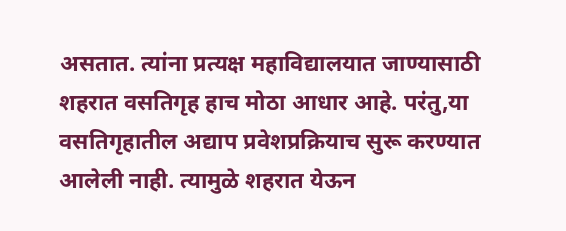असतात. त्यांना प्रत्यक्ष महाविद्यालयात जाण्यासाठी शहरात वसतिगृह हाच मोठा आधार आहे. परंतु,या वसतिगृहातील अद्याप प्रवेशप्रक्रियाच सुरू करण्यात आलेली नाही. त्यामुळे शहरात येऊन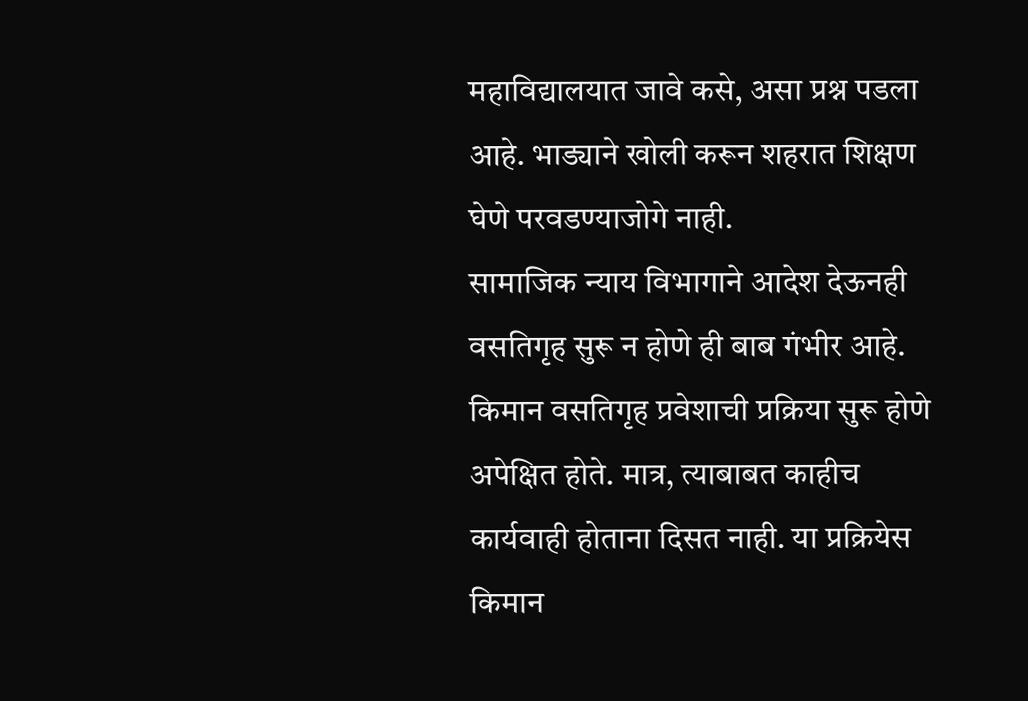महाविद्यालयात जावे कसे, असा प्रश्न पडला आहे. भाड्याने खोली करून शहरात शिक्षण घेणे परवडण्याजोगे नाही.
सामाजिक न्याय विभागाने आदेश देऊनही वसतिगृह सुरू न होणे ही बाब गंभीर आहे. किमान वसतिगृह प्रवेशाची प्रक्रिया सुरू होणे अपेक्षित होते. मात्र, त्याबाबत काहीच कार्यवाही होताना दिसत नाही. या प्रक्रियेस किमान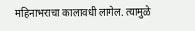महिनाभराचा कालावधी लागेल. त्यामुळे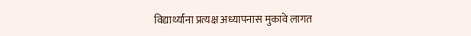विद्यार्थ्यांना प्रत्यक्ष अध्यापनास मुकावे लागत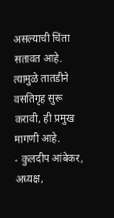असल्याची चिंता सतावत आहे. त्यामुळे तातडीने वसतिगृह सुरू करावी, ही प्रमुख मागणी आहे.
- कुलदीप आंबेकर, अध्यक्ष,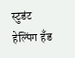स्टुडंट हेल्पिंग हॅंड